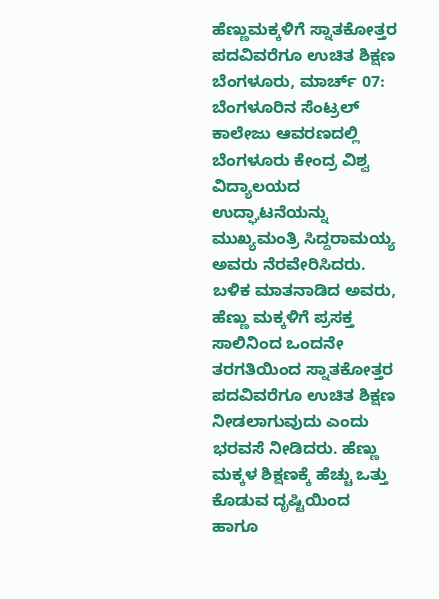ಹೆಣ್ಣುಮಕ್ಕಳಿಗೆ ಸ್ನಾತಕೋತ್ತರ ಪದವಿವರೆಗೂ ಉಚಿತ ಶಿಕ್ಷಣ
ಬೆಂಗಳೂರು, ಮಾರ್ಚ್ 07: ಬೆಂಗಳೂರಿನ ಸೆಂಟ್ರಲ್ ಕಾಲೇಜು ಆವರಣದಲ್ಲಿ ಬೆಂಗಳೂರು ಕೇಂದ್ರ ವಿಶ್ವ ವಿದ್ಯಾಲಯದ ಉದ್ಘಾಟನೆಯನ್ನು ಮುಖ್ಯಮಂತ್ರಿ ಸಿದ್ದರಾಮಯ್ಯ ಅವರು ನೆರವೇರಿಸಿದರು.
ಬಳಿಕ ಮಾತನಾಡಿದ ಅವರು, ಹೆಣ್ಣು ಮಕ್ಕಳಿಗೆ ಪ್ರಸಕ್ತ ಸಾಲಿನಿಂದ ಒಂದನೇ ತರಗತಿಯಿಂದ ಸ್ನಾತಕೋತ್ತರ ಪದವಿವರೆಗೂ ಉಚಿತ ಶಿಕ್ಷಣ ನೀಡಲಾಗುವುದು ಎಂದು ಭರವಸೆ ನೀಡಿದರು. ಹೆಣ್ಣು ಮಕ್ಕಳ ಶಿಕ್ಷಣಕ್ಕೆ ಹೆಚ್ಚು ಒತ್ತು ಕೊಡುವ ದೃಷ್ಟಿಯಿಂದ ಹಾಗೂ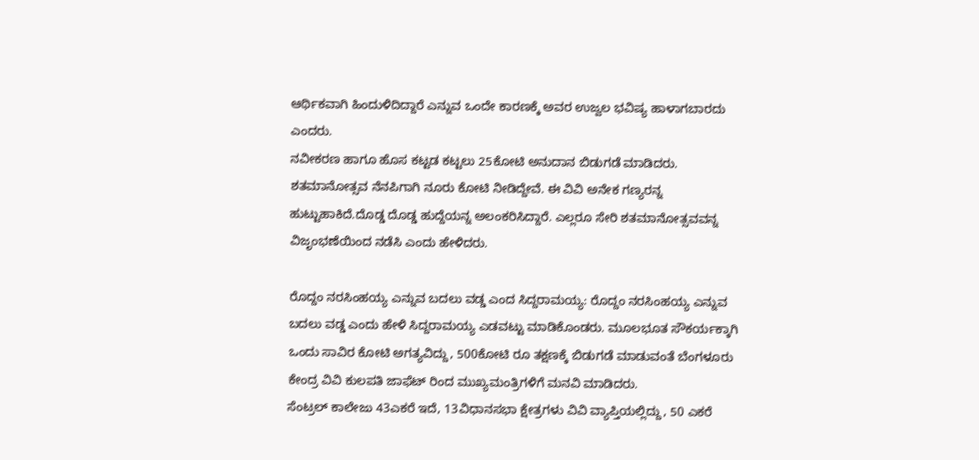ಆರ್ಥಿಕವಾಗಿ ಹಿಂದುಳಿದಿದ್ದಾರೆ ಎನ್ನುವ ಒಂದೇ ಕಾರಣಕ್ಕೆ ಅವರ ಉಜ್ವಲ ಭವಿಷ್ಯ ಹಾಳಾಗಬಾರದು ಎಂದರು.
ನವೀಕರಣ ಹಾಗೂ ಹೊಸ ಕಟ್ಟಡ ಕಟ್ಟಲು 25ಕೋಟಿ ಅನುದಾನ ಬಿಡುಗಡೆ ಮಾಡಿದರು. ಶತಮಾನೋತ್ಸವ ನೆನಪಿಗಾಗಿ ನೂರು ಕೋಟಿ ನೀಡಿದ್ದೇವೆ. ಈ ವಿವಿ ಅನೇಕ ಗಣ್ಯರನ್ನ ಹುಟ್ಟುಹಾಕಿದೆ.ದೊಡ್ಡ ದೊಡ್ಡ ಹುದ್ದೆಯನ್ನ ಅಲಂಕರಿಸಿದ್ದಾರೆ. ಎಲ್ಲರೂ ಸೇರಿ ಶತಮಾನೋತ್ಸವವನ್ನ ವಿಜೃಂಭಣೆಯಿಂದ ನಡೆಸಿ ಎಂದು ಹೇಳಿದರು.

ರೊದ್ದಂ ನರಸಿಂಹಯ್ಯ ಎನ್ನುವ ಬದಲು ವಡ್ಡ ಎಂದ ಸಿದ್ದರಾಮಯ್ಯ: ರೊದ್ದಂ ನರಸಿಂಹಯ್ಯ ಎನ್ನುವ ಬದಲು ವಡ್ಡ ಎಂದು ಹೇಳಿ ಸಿದ್ದರಾಮಯ್ಯ ಎಡವಟ್ಟು ಮಾಡಿಕೊಂಡರು. ಮೂಲಭೂತ ಸೌಕರ್ಯಕ್ಕಾಗಿ ಒಂದು ಸಾವಿರ ಕೋಟಿ ಅಗತ್ಯವಿದ್ದು, 500ಕೋಟಿ ರೂ ತಕ್ಷಣಕ್ಕೆ ಬಿಡುಗಡೆ ಮಾಡುವಂತೆ ಬೆಂಗಳೂರು ಕೇಂದ್ರ ವಿವಿ ಕುಲಪತಿ ಜಾಫೆಟ್ ರಿಂದ ಮುಖ್ಯಮಂತ್ರಿಗಳಿಗೆ ಮನವಿ ಮಾಡಿದರು.
ಸೆಂಟ್ರಲ್ ಕಾಲೇಜು 43ಎಕರೆ ಇದೆ, 13ವಿಧಾನಸಭಾ ಕ್ಷೇತ್ರಗಳು ವಿವಿ ವ್ಯಾಪ್ತಿಯಲ್ಲಿದ್ದು, 50 ಎಕರೆ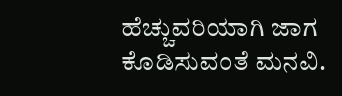ಹೆಚ್ಚುವರಿಯಾಗಿ ಜಾಗ ಕೊಡಿಸುವಂತೆ ಮನವಿ.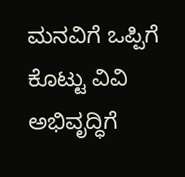ಮನವಿಗೆ ಒಪ್ಪಿಗೆ ಕೊಟ್ಟು ವಿವಿ ಅಭಿವೃದ್ಧಿಗೆ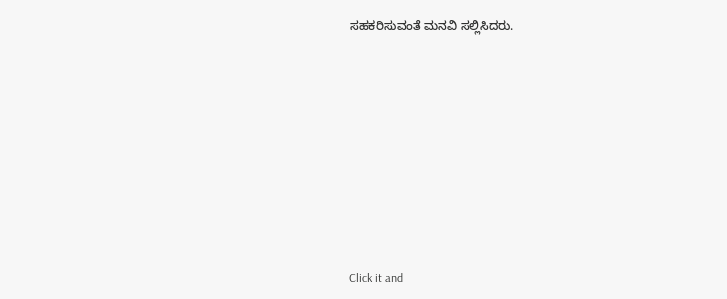ಸಹಕರಿಸುವಂತೆ ಮನವಿ ಸಲ್ಲಿಸಿದರು.












Click it and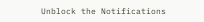Unblock the Notifications